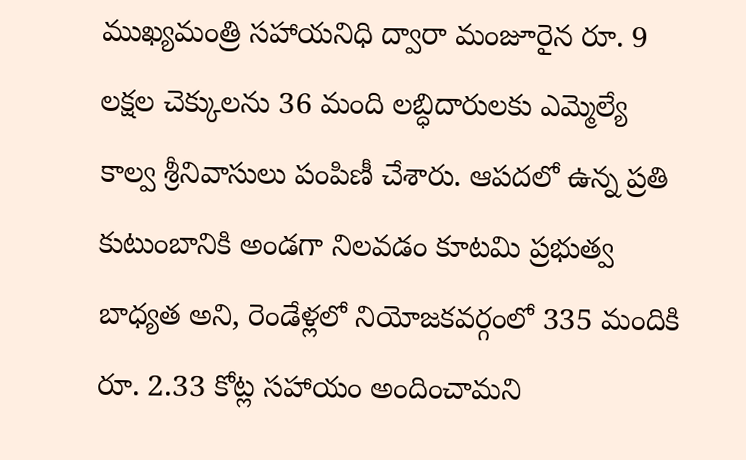ముఖ్యమంత్రి సహాయనిధి ద్వారా మంజూరైన రూ. 9 లక్షల చెక్కులను 36 మంది లబ్ధిదారులకు ఎమ్మెల్యే కాల్వ శ్రీనివాసులు పంపిణీ చేశారు. ఆపదలో ఉన్న ప్రతి కుటుంబానికి అండగా నిలవడం కూటమి ప్రభుత్వ బాధ్యత అని, రెండేళ్లలో నియోజకవర్గంలో 335 మందికి రూ. 2.33 కోట్ల సహాయం అందించామని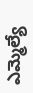ఎమ్మెల్యే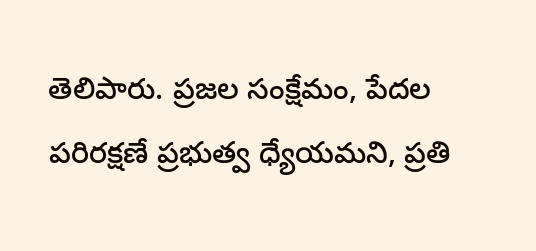తెలిపారు. ప్రజల సంక్షేమం, పేదల పరిరక్షణే ప్రభుత్వ ధ్యేయమని, ప్రతి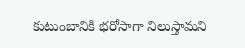కుటుంబానికి భరోసాగా నిలుస్తామని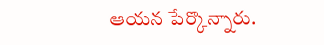ఆయన పేర్కొన్నారు.